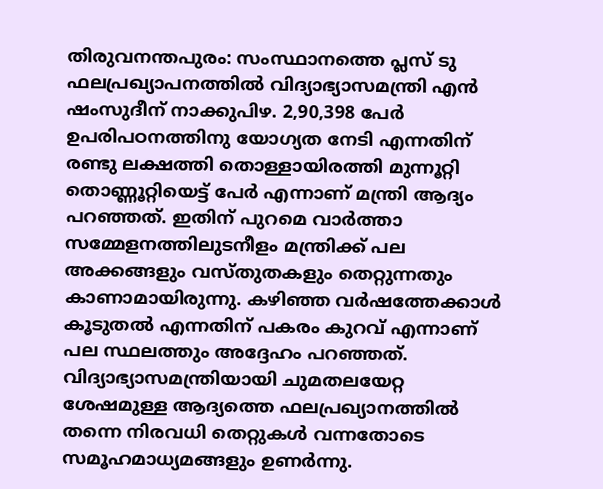തിരുവനന്തപുരം: സംസ്ഥാനത്തെ പ്ലസ് ടു ഫലപ്രഖ്യാപനത്തിൽ വിദ്യാഭ്യാസമന്ത്രി എൻ ഷംസുദീന് നാക്കുപിഴ. 2,90,398 പേർ ഉപരിപഠനത്തിനു യോഗ്യത നേടി എന്നതിന് രണ്ടു ലക്ഷത്തി തൊള്ളായിരത്തി മുന്നൂറ്റി തൊണ്ണൂറ്റിയെട്ട് പേർ എന്നാണ് മന്ത്രി ആദ്യം പറഞ്ഞത്. ഇതിന് പുറമെ വാർത്താ സമ്മേളനത്തിലുടനീളം മന്ത്രിക്ക് പല അക്കങ്ങളും വസ്തുതകളും തെറ്റുന്നതും കാണാമായിരുന്നു. കഴിഞ്ഞ വർഷത്തേക്കാൾ കൂടുതൽ എന്നതിന് പകരം കുറവ് എന്നാണ് പല സ്ഥലത്തും അദ്ദേഹം പറഞ്ഞത്.
വിദ്യാഭ്യാസമന്ത്രിയായി ചുമതലയേറ്റ ശേഷമുള്ള ആദ്യത്തെ ഫലപ്രഖ്യാനത്തിൽ തന്നെ നിരവധി തെറ്റുകൾ വന്നതോടെ സമൂഹമാധ്യമങ്ങളും ഉണർന്നു.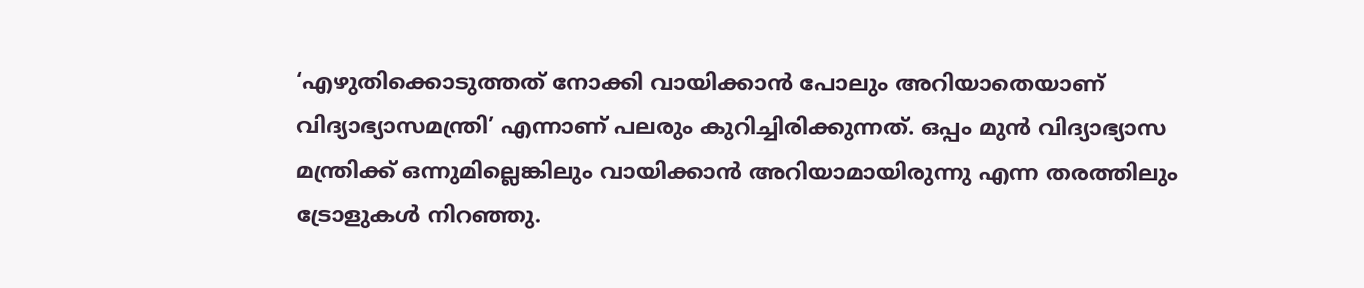‘എഴുതിക്കൊടുത്തത് നോക്കി വായിക്കാൻ പോലും അറിയാതെയാണ് വിദ്യാഭ്യാസമന്ത്രി’ എന്നാണ് പലരും കുറിച്ചിരിക്കുന്നത്. ഒപ്പം മുൻ വിദ്യാഭ്യാസ മന്ത്രിക്ക് ഒന്നുമില്ലെങ്കിലും വായിക്കാൻ അറിയാമായിരുന്നു എന്ന തരത്തിലും ട്രോളുകൾ നിറഞ്ഞു.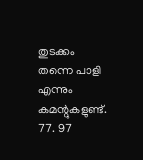തുടക്കം തന്നെ പാളി എന്നും കമന്റുകളുണ്ട്. 77. 97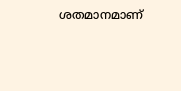ശതമാനമാണ്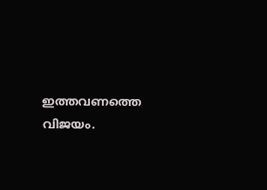ഇത്തവണത്തെ വിജയം.